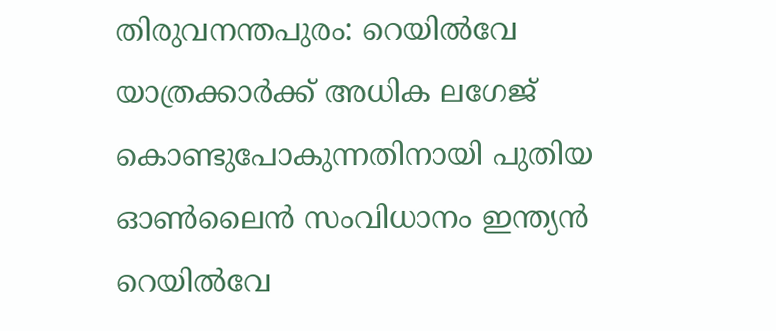തിരുവനന്തപുരം: റെയിൽവേ യാത്രക്കാർക്ക് അധിക ലഗേജ് കൊണ്ടുപോകുന്നതിനായി പുതിയ ഓൺലൈൻ സംവിധാനം ഇന്ത്യൻ റെയിൽവേ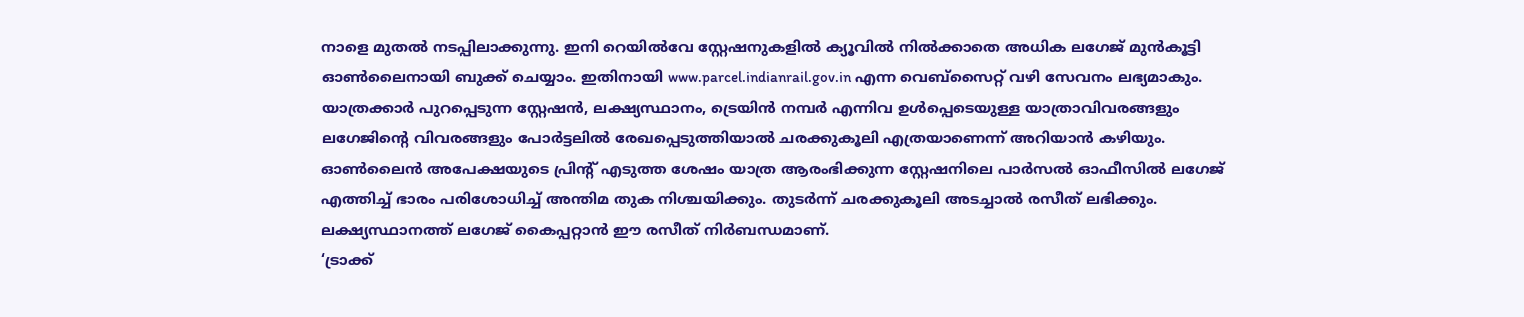നാളെ മുതൽ നടപ്പിലാക്കുന്നു. ഇനി റെയിൽവേ സ്റ്റേഷനുകളിൽ ക്യൂവിൽ നിൽക്കാതെ അധിക ലഗേജ് മുൻകൂട്ടി ഓൺലൈനായി ബുക്ക് ചെയ്യാം. ഇതിനായി www.parcel.indianrail.gov.in എന്ന വെബ്സൈറ്റ് വഴി സേവനം ലഭ്യമാകും.
യാത്രക്കാർ പുറപ്പെടുന്ന സ്റ്റേഷൻ, ലക്ഷ്യസ്ഥാനം, ട്രെയിൻ നമ്പർ എന്നിവ ഉൾപ്പെടെയുള്ള യാത്രാവിവരങ്ങളും ലഗേജിന്റെ വിവരങ്ങളും പോർട്ടലിൽ രേഖപ്പെടുത്തിയാൽ ചരക്കുകൂലി എത്രയാണെന്ന് അറിയാൻ കഴിയും.
ഓൺലൈൻ അപേക്ഷയുടെ പ്രിന്റ് എടുത്ത ശേഷം യാത്ര ആരംഭിക്കുന്ന സ്റ്റേഷനിലെ പാർസൽ ഓഫീസിൽ ലഗേജ് എത്തിച്ച് ഭാരം പരിശോധിച്ച് അന്തിമ തുക നിശ്ചയിക്കും. തുടർന്ന് ചരക്കുകൂലി അടച്ചാൽ രസീത് ലഭിക്കും. ലക്ഷ്യസ്ഥാനത്ത് ലഗേജ് കൈപ്പറ്റാൻ ഈ രസീത് നിർബന്ധമാണ്.
‘ട്രാക്ക്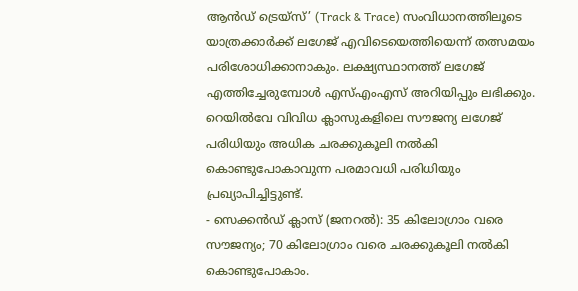ആൻഡ് ട്രെയ്സ്’ (Track & Trace) സംവിധാനത്തിലൂടെ യാത്രക്കാർക്ക് ലഗേജ് എവിടെയെത്തിയെന്ന് തത്സമയം പരിശോധിക്കാനാകും. ലക്ഷ്യസ്ഥാനത്ത് ലഗേജ് എത്തിച്ചേരുമ്പോൾ എസ്എംഎസ് അറിയിപ്പും ലഭിക്കും.
റെയിൽവേ വിവിധ ക്ലാസുകളിലെ സൗജന്യ ലഗേജ് പരിധിയും അധിക ചരക്കുകൂലി നൽകി കൊണ്ടുപോകാവുന്ന പരമാവധി പരിധിയും പ്രഖ്യാപിച്ചിട്ടുണ്ട്.
- സെക്കൻഡ് ക്ലാസ് (ജനറൽ): 35 കിലോഗ്രാം വരെ സൗജന്യം; 70 കിലോഗ്രാം വരെ ചരക്കുകൂലി നൽകി കൊണ്ടുപോകാം.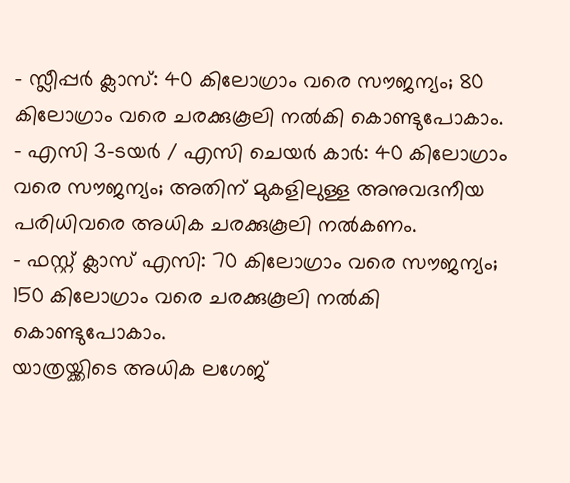- സ്ലീപ്പർ ക്ലാസ്: 40 കിലോഗ്രാം വരെ സൗജന്യം; 80 കിലോഗ്രാം വരെ ചരക്കുകൂലി നൽകി കൊണ്ടുപോകാം.
- എസി 3-ടയർ / എസി ചെയർ കാർ: 40 കിലോഗ്രാം വരെ സൗജന്യം; അതിന് മുകളിലുള്ള അനുവദനീയ പരിധിവരെ അധിക ചരക്കുകൂലി നൽകണം.
- ഫസ്റ്റ് ക്ലാസ് എസി: 70 കിലോഗ്രാം വരെ സൗജന്യം; 150 കിലോഗ്രാം വരെ ചരക്കുകൂലി നൽകി കൊണ്ടുപോകാം.
യാത്രയ്ക്കിടെ അധിക ലഗേജ്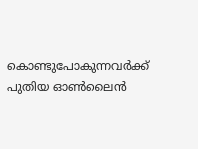കൊണ്ടുപോകുന്നവർക്ക് പുതിയ ഓൺലൈൻ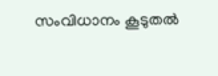സംവിധാനം കൂടുതൽ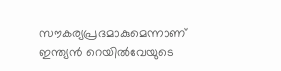സൗകര്യപ്രദമാകുമെന്നാണ് ഇന്ത്യൻ റെയിൽവേയുടെ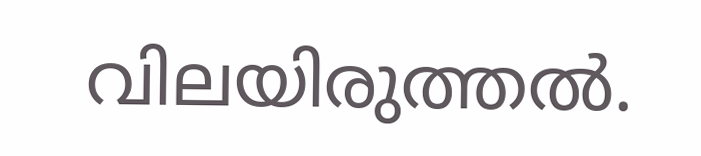വിലയിരുത്തൽ.